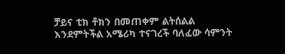ቻይና ቲክ ቶክን በመጠቀም ልትሰልል እንደምትችል አሜሪካ ተናገረች ባለፈው ሳምንት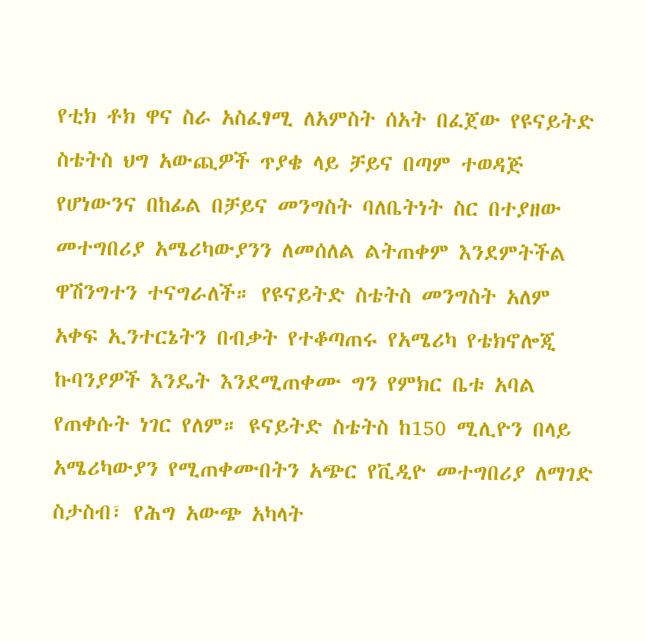የቲክ ቶክ ዋና ስራ አስፈፃሚ ለአምስት ሰአት በፈጀው የዩናይትድ ስቴትስ ህግ አውጪዎች ጥያቄ ላይ ቻይና በጣም ተወዳጅ የሆነውንና በከፊል በቻይና መንግስት ባለቤትነት ስር በተያዘው መተግበሪያ አሜሪካውያንን ለመሰለል ልትጠቀም እንደምትችል ዋሽንግተን ተናግራለች። የዩናይትድ ስቴትስ መንግስት አለም አቀፍ ኢንተርኔትን በብቃት የተቆጣጠሩ የአሜሪካ የቴክኖሎጂ ኩባንያዎች እንዴት እንደሚጠቀሙ ግን የምክር ቤቱ አባል የጠቀሱት ነገር የለም። ዩናይትድ ስቴትስ ከ150 ሚሊዮን በላይ አሜሪካውያን የሚጠቀሙበትን አጭር የቪዲዮ መተግበሪያ ለማገድ ስታስብ፣ የሕግ አውጭ አካላት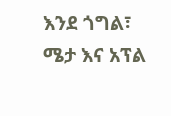እንደ ጎግል፣ ሜታ እና አፕል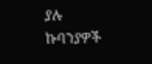ያሉ ኩባንያዎች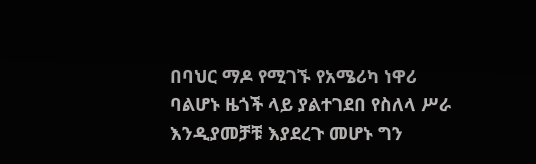በባህር ማዶ የሚገኙ የአሜሪካ ነዋሪ ባልሆኑ ዜጎች ላይ ያልተገደበ የስለላ ሥራ እንዲያመቻቹ እያደረጉ መሆኑ ግን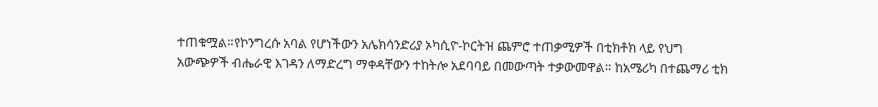ተጠቁሟል።የኮንግረሱ አባል የሆነችውን አሌክሳንድሪያ ኦካሲዮ-ኮርትዝ ጨምሮ ተጠቃሚዎች በቲክቶክ ላይ የህግ አውጭዎች ብሔራዊ እገዳን ለማድረግ ማቀዳቸውን ተከትሎ አደባባይ በመውጣት ተቃውመዋል። ከአሜሪካ በተጨማሪ ቲክ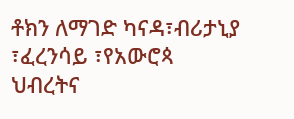ቶክን ለማገድ ካናዳ፣ብሪታኒያ ፣ፈረንሳይ ፣የአውሮጳ ህብረትና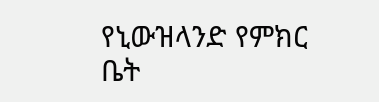የኒውዝላንድ የምክር ቤት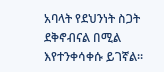አባላት የደህንነት ስጋት ደቅኖብናል በሚል እየተንቀሳቀሱ ይገኛል።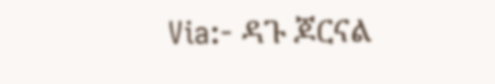Via:- ዳጉ ጆርናል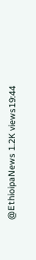@EthioipaNews 1.2K views19:44